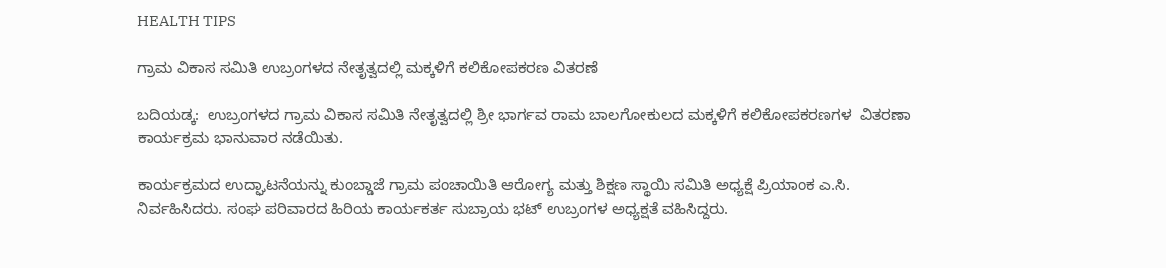HEALTH TIPS

ಗ್ರಾಮ ವಿಕಾಸ ಸಮಿತಿ ಉಬ್ರಂಗಳದ ನೇತೃತ್ವದಲ್ಲಿ ಮಕ್ಕಳಿಗೆ ಕಲಿಕೋಪಕರಣ ವಿತರಣೆ

ಬದಿಯಡ್ಕ:  ಉಬ್ರಂಗಳದ ಗ್ರಾಮ ವಿಕಾಸ ಸಮಿತಿ ನೇತೃತ್ವದಲ್ಲಿ ಶ್ರೀ ಭಾರ್ಗವ ರಾಮ ಬಾಲಗೋಕುಲದ ಮಕ್ಕಳಿಗೆ ಕಲಿಕೋಪಕರಣಗಳ  ವಿತರಣಾ ಕಾರ್ಯಕ್ರಮ ಭಾನುವಾರ ನಡೆಯಿತು.

ಕಾರ್ಯಕ್ರಮದ ಉದ್ಘಾಟನೆಯನ್ನು ಕುಂಬ್ಡಾಜೆ ಗ್ರಾಮ ಪಂಚಾಯಿತಿ ಆರೋಗ್ಯ ಮತ್ತು ಶಿಕ್ಷಣ ಸ್ಥಾಯಿ ಸಮಿತಿ ಅಧ್ಯಕ್ಷೆ ಪ್ರಿಯಾಂಕ ಎ.ಸಿ. ನಿರ್ವಹಿಸಿದರು. ಸಂಘ ಪರಿವಾರದ ಹಿರಿಯ ಕಾರ್ಯಕರ್ತ ಸುಬ್ರಾಯ ಭಟ್ ಉಬ್ರಂಗಳ ಅಧ್ಯಕ್ಷತೆ ವಹಿಸಿದ್ದರು.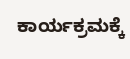ಕಾರ್ಯಕ್ರಮಕ್ಕೆ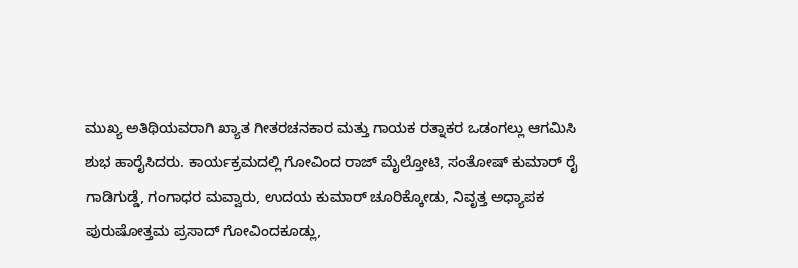ಮುಖ್ಯ ಅತಿಥಿಯವರಾಗಿ ಖ್ಯಾತ ಗೀತರಚನಕಾರ ಮತ್ತು ಗಾಯಕ ರತ್ನಾಕರ ಒಡಂಗಲ್ಲು ಆಗಮಿಸಿ ಶುಭ ಹಾರೈಸಿದರು. ಕಾರ್ಯಕ್ರಮದಲ್ಲಿ ಗೋವಿಂದ ರಾಜ್ ಮೈಲ್ತೋಟಿ, ಸಂತೋಷ್ ಕುಮಾರ್ ರೈ ಗಾಡಿಗುಡ್ಡೆ, ಗಂಗಾಧರ ಮವ್ವಾರು, ಉದಯ ಕುಮಾರ್ ಚೂರಿಕ್ಕೋಡು, ನಿವೃತ್ತ ಅಧ್ಯಾಪಕ ಪುರುಷೋತ್ತಮ ಪ್ರಸಾದ್ ಗೋವಿಂದಕೂಡ್ಲು,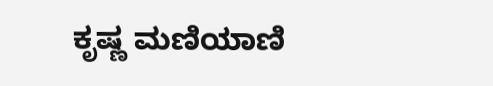ಕೃಷ್ಣ ಮಣಿಯಾಣಿ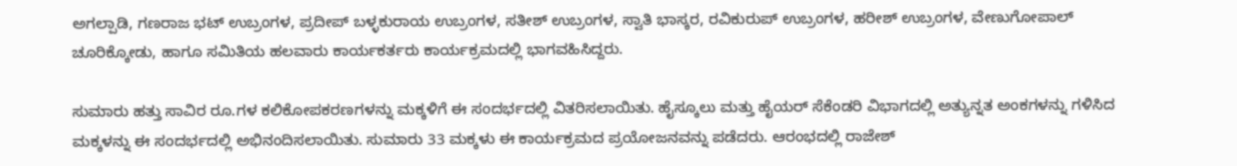ಅಗಲ್ಪಾಡಿ, ಗಣರಾಜ ಭಟ್ ಉಬ್ರಂಗಳ, ಪ್ರದೀಪ್ ಬಳ್ಳಕುರಾಯ ಉಬ್ರಂಗಳ, ಸತೀಶ್ ಉಬ್ರಂಗಳ, ಸ್ವಾತಿ ಭಾಸ್ಕರ, ರವಿಕುರುಪ್ ಉಬ್ರಂಗಳ, ಹರೀಶ್ ಉಬ್ರಂಗಳ, ವೇಣುಗೋಪಾಲ್ ಚೂರಿಕ್ಕೋಡು, ಹಾಗೂ ಸಮಿತಿಯ ಹಲವಾರು ಕಾರ್ಯಕರ್ತರು ಕಾರ್ಯಕ್ರಮದಲ್ಲಿ ಭಾಗವಹಿಸಿದ್ದರು.

ಸುಮಾರು ಹತ್ತು ಸಾವಿರ ರೂ.ಗಳ ಕಲಿಕೋಪಕರಣಗಳನ್ನು ಮಕ್ಕಳಿಗೆ ಈ ಸಂದರ್ಭದಲ್ಲಿ ವಿತರಿಸಲಾಯಿತು. ಹೈಸ್ಕೂಲು ಮತ್ತು ಹೈಯರ್ ಸೆಕೆಂಡರಿ ವಿಭಾಗದಲ್ಲಿ ಅತ್ಯುನ್ನತ ಅಂಕಗಳನ್ನು ಗಳಿಸಿದ ಮಕ್ಕಳನ್ನು ಈ ಸಂದರ್ಭದಲ್ಲಿ ಅಭಿನಂದಿಸಲಾಯಿತು. ಸುಮಾರು 33 ಮಕ್ಕಳು ಈ ಕಾರ್ಯಕ್ರಮದ ಪ್ರಯೋಜನವನ್ನು ಪಡೆದರು. ಆರಂಭದಲ್ಲಿ ರಾಜೇಶ್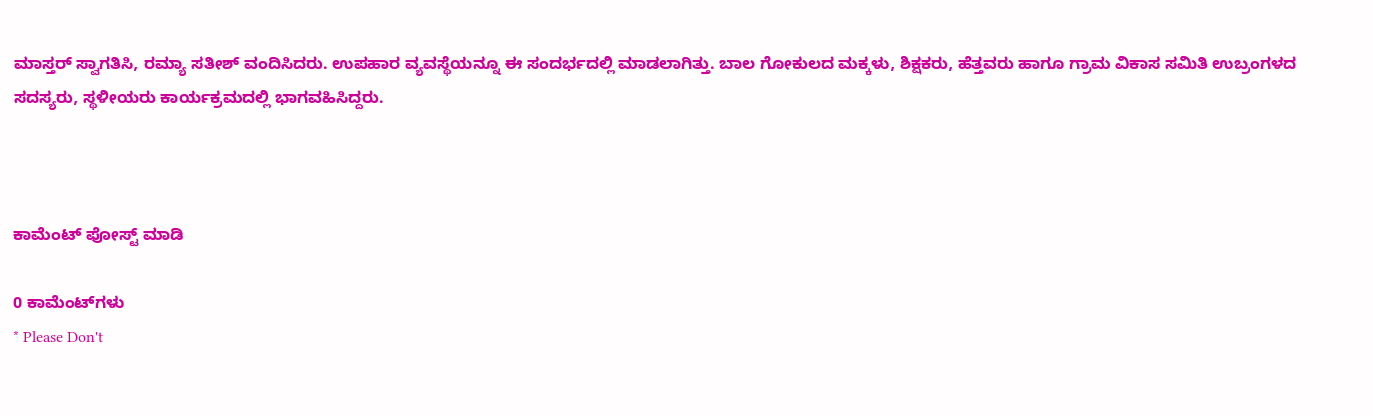ಮಾಸ್ತರ್ ಸ್ವಾಗತಿಸಿ, ರಮ್ಯಾ ಸತೀಶ್ ವಂದಿಸಿದರು. ಉಪಹಾರ ವ್ಯವಸ್ಥೆಯನ್ನೂ ಈ ಸಂದರ್ಭದಲ್ಲಿ ಮಾಡಲಾಗಿತ್ತು. ಬಾಲ ಗೋಕುಲದ ಮಕ್ಕಳು, ಶಿಕ್ಷಕರು, ಹೆತ್ತವರು ಹಾಗೂ ಗ್ರಾಮ ವಿಕಾಸ ಸಮಿತಿ ಉಬ್ರಂಗಳದ ಸದಸ್ಯರು, ಸ್ಥಳೀಯರು ಕಾರ್ಯಕ್ರಮದಲ್ಲಿ ಭಾಗವಹಿಸಿದ್ದರು.



ಕಾಮೆಂಟ್‌‌ ಪೋಸ್ಟ್‌ ಮಾಡಿ

0 ಕಾಮೆಂಟ್‌ಗಳು
* Please Don't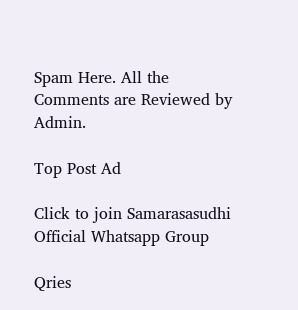Spam Here. All the Comments are Reviewed by Admin.

Top Post Ad

Click to join Samarasasudhi Official Whatsapp Group

Qries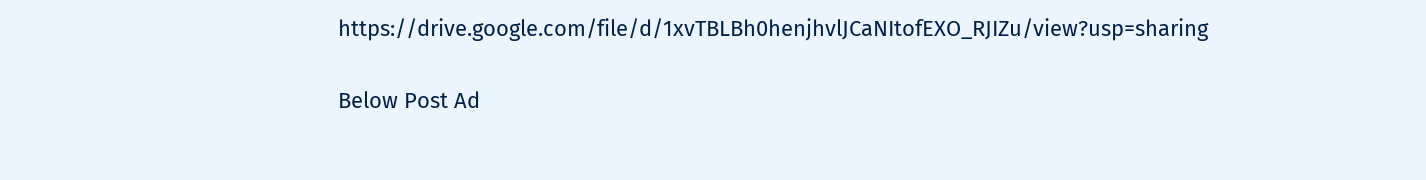https://drive.google.com/file/d/1xvTBLBh0henjhvlJCaNItofEXO_RJIZu/view?usp=sharing

Below Post Ad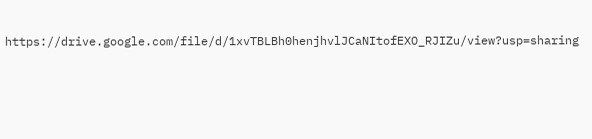https://drive.google.com/file/d/1xvTBLBh0henjhvlJCaNItofEXO_RJIZu/view?usp=sharing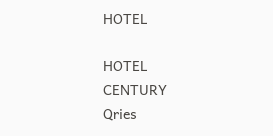HOTEL

HOTEL
CENTURY
Qries